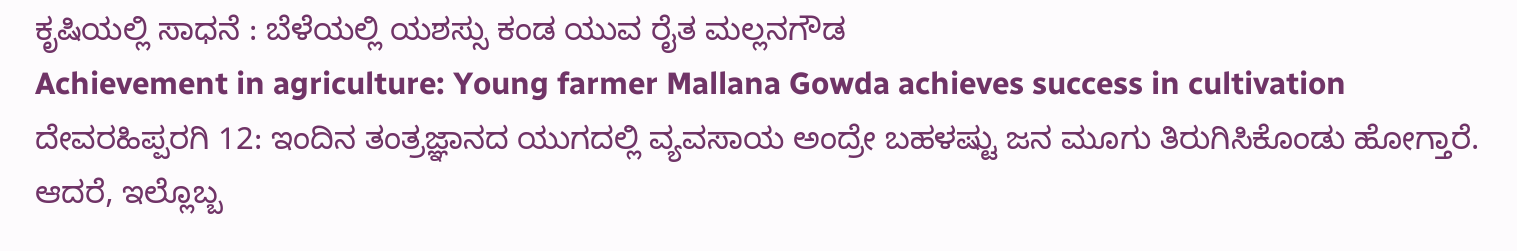ಕೃಷಿಯಲ್ಲಿ ಸಾಧನೆ : ಬೆಳೆಯಲ್ಲಿ ಯಶಸ್ಸು ಕಂಡ ಯುವ ರೈತ ಮಲ್ಲನಗೌಡ
Achievement in agriculture: Young farmer Mallana Gowda achieves success in cultivation
ದೇವರಹಿಪ್ಪರಗಿ 12: ಇಂದಿನ ತಂತ್ರಜ್ಞಾನದ ಯುಗದಲ್ಲಿ ವ್ಯವಸಾಯ ಅಂದ್ರೇ ಬಹಳಷ್ಟು ಜನ ಮೂಗು ತಿರುಗಿಸಿಕೊಂಡು ಹೋಗ್ತಾರೆ. ಆದರೆ, ಇಲ್ಲೊಬ್ಬ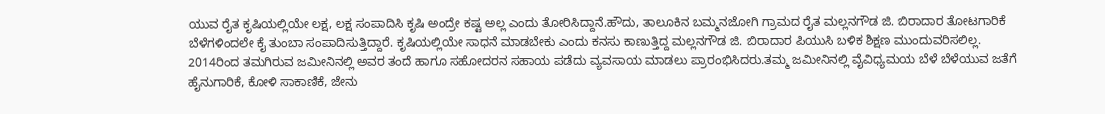ಯುವ ರೈತ ಕೃಷಿಯಲ್ಲಿಯೇ ಲಕ್ಷ, ಲಕ್ಷ ಸಂಪಾದಿಸಿ ಕೃಷಿ ಅಂದ್ರೇ ಕಷ್ಟ ಅಲ್ಲ ಎಂದು ತೋರಿಸಿದ್ದಾನೆ.ಹೌದು, ತಾಲೂಕಿನ ಬಮ್ಮನಜೋಗಿ ಗ್ರಾಮದ ರೈತ ಮಲ್ಲನಗೌಡ ಜಿ. ಬಿರಾದಾರ ತೋಟಗಾರಿಕೆ ಬೆಳೆಗಳಿಂದಲೇ ಕೈ ತುಂಬಾ ಸಂಪಾದಿಸುತ್ತಿದ್ದಾರೆ. ಕೃಷಿಯಲ್ಲಿಯೇ ಸಾಧನೆ ಮಾಡಬೇಕು ಎಂದು ಕನಸು ಕಾಣುತ್ತಿದ್ದ ಮಲ್ಲನಗೌಡ ಜಿ. ಬಿರಾದಾರ ಪಿಯುಸಿ ಬಳಿಕ ಶಿಕ್ಷಣ ಮುಂದುವರಿಸಲಿಲ್ಲ. 2014ರಿಂದ ತಮಗಿರುವ ಜಮೀನಿನಲ್ಲಿ ಅವರ ತಂದೆ ಹಾಗೂ ಸಹೋದರನ ಸಹಾಯ ಪಡೆದು ವ್ಯವಸಾಯ ಮಾಡಲು ಪ್ರಾರಂಭಿಸಿದರು.ತಮ್ಮ ಜಮೀನಿನಲ್ಲಿ ವೈವಿಧ್ಯಮಯ ಬೆಳೆ ಬೆಳೆಯುವ ಜತೆಗೆ ಹೈನುಗಾರಿಕೆ, ಕೋಳಿ ಸಾಕಾಣಿಕೆ, ಜೇನು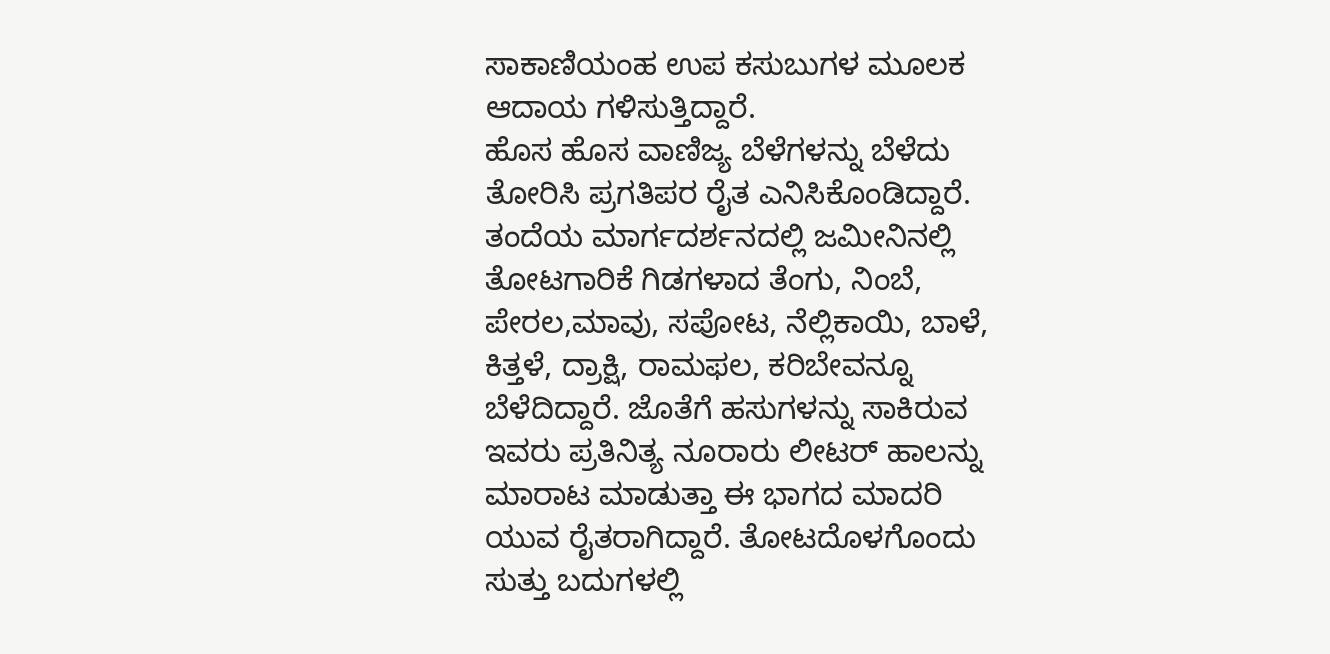ಸಾಕಾಣಿಯಂಹ ಉಪ ಕಸುಬುಗಳ ಮೂಲಕ ಆದಾಯ ಗಳಿಸುತ್ತಿದ್ದಾರೆ.
ಹೊಸ ಹೊಸ ವಾಣಿಜ್ಯ ಬೆಳೆಗಳನ್ನು ಬೆಳೆದು ತೋರಿಸಿ ಪ್ರಗತಿಪರ ರೈತ ಎನಿಸಿಕೊಂಡಿದ್ದಾರೆ. ತಂದೆಯ ಮಾರ್ಗದರ್ಶನದಲ್ಲಿ ಜಮೀನಿನಲ್ಲಿ ತೋಟಗಾರಿಕೆ ಗಿಡಗಳಾದ ತೆಂಗು, ನಿಂಬೆ, ಪೇರಲ,ಮಾವು, ಸಪೋಟ, ನೆಲ್ಲಿಕಾಯಿ, ಬಾಳೆ, ಕಿತ್ತಳೆ, ದ್ರಾಕ್ಷಿ, ರಾಮಫಲ, ಕರಿಬೇವನ್ನೂ ಬೆಳೆದಿದ್ದಾರೆ. ಜೊತೆಗೆ ಹಸುಗಳನ್ನು ಸಾಕಿರುವ ಇವರು ಪ್ರತಿನಿತ್ಯ ನೂರಾರು ಲೀಟರ್ ಹಾಲನ್ನು ಮಾರಾಟ ಮಾಡುತ್ತಾ ಈ ಭಾಗದ ಮಾದರಿ ಯುವ ರೈತರಾಗಿದ್ದಾರೆ. ತೋಟದೊಳಗೊಂದು ಸುತ್ತು ಬದುಗಳಲ್ಲಿ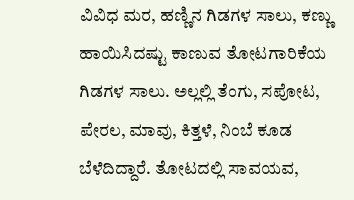ವಿವಿಧ ಮರ, ಹಣ್ಣಿನ ಗಿಡಗಳ ಸಾಲು, ಕಣ್ಣು ಹಾಯಿಸಿದಷ್ಟು ಕಾಣುವ ತೋಟಗಾರಿಕೆಯ ಗಿಡಗಳ ಸಾಲು. ಅಲ್ಲಲ್ಲಿ ತೆಂಗು, ಸಪೋಟ, ಪೇರಲ, ಮಾವು, ಕಿತ್ತಳೆ, ನಿಂಬೆ ಕೂಡ ಬೆಳೆದಿದ್ದಾರೆ. ತೋಟದಲ್ಲಿ ಸಾವಯವ,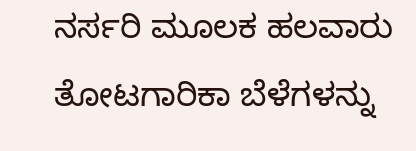ನರ್ಸರಿ ಮೂಲಕ ಹಲವಾರು ತೋಟಗಾರಿಕಾ ಬೆಳೆಗಳನ್ನು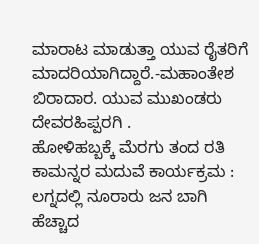ಮಾರಾಟ ಮಾಡುತ್ತಾ ಯುವ ರೈತರಿಗೆ ಮಾದರಿಯಾಗಿದ್ದಾರೆ.-ಮಹಾಂತೇಶ ಬಿರಾದಾರ. ಯುವ ಮುಖಂಡರು ದೇವರಹಿಪ್ಪರಗಿ .
ಹೋಳಿಹಬ್ಬಕ್ಕೆ ಮೆರಗು ತಂದ ರತಿ ಕಾಮನ್ನರ ಮದುವೆ ಕಾರ್ಯಕ್ರಮ : ಲಗ್ನದಲ್ಲಿ ನೂರಾರು ಜನ ಬಾಗಿ
ಹೆಚ್ಚಾದ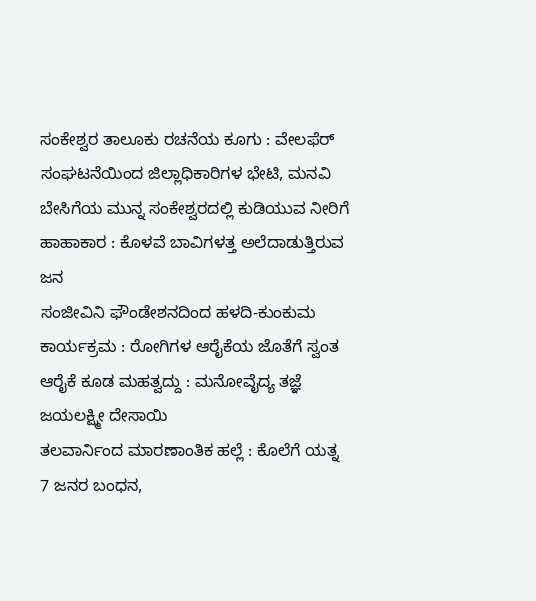ಸಂಕೇಶ್ವರ ತಾಲೂಕು ರಚನೆಯ ಕೂಗು : ವೇಲಫೆರ್ ಸಂಘಟನೆಯಿಂದ ಜಿಲ್ಲಾಧಿಕಾರಿಗಳ ಭೇಟಿ, ಮನವಿ
ಬೇಸಿಗೆಯ ಮುನ್ನ ಸಂಕೇಶ್ವರದಲ್ಲಿ ಕುಡಿಯುವ ನೀರಿಗೆ ಹಾಹಾಕಾರ : ಕೊಳವೆ ಬಾವಿಗಳತ್ತ ಅಲೆದಾಡುತ್ತಿರುವ ಜನ
ಸಂಜೀವಿನಿ ಫೌಂಡೇಶನದಿಂದ ಹಳದಿ-ಕುಂಕುಮ ಕಾರ್ಯಕ್ರಮ : ರೋಗಿಗಳ ಆರೈಕೆಯ ಜೊತೆಗೆ ಸ್ವಂತ ಆರೈಕೆ ಕೂಡ ಮಹತ್ವದ್ದು : ಮನೋವೈದ್ಯ ತಜ್ಞೆ ಜಯಲಕ್ಷ್ಮೀ ದೇಸಾಯಿ
ತಲವಾರ್ನಿಂದ ಮಾರಣಾಂತಿಕ ಹಲ್ಲೆ : ಕೊಲೆಗೆ ಯತ್ನ 7 ಜನರ ಬಂಧನ,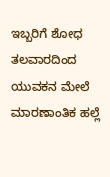ಇಬ್ಬರಿಗೆ ಶೋಧ
ತಲವಾರದಿಂದ ಯುವಕನ ಮೇಲೆ ಮಾರಣಾಂತಿಕ ಹಲ್ಲೆ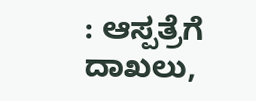: ಆಸ್ಪತ್ರೆಗೆ ದಾಖಲು,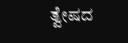ತ್ವೇಷದ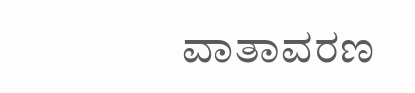ವಾತಾವರಣ